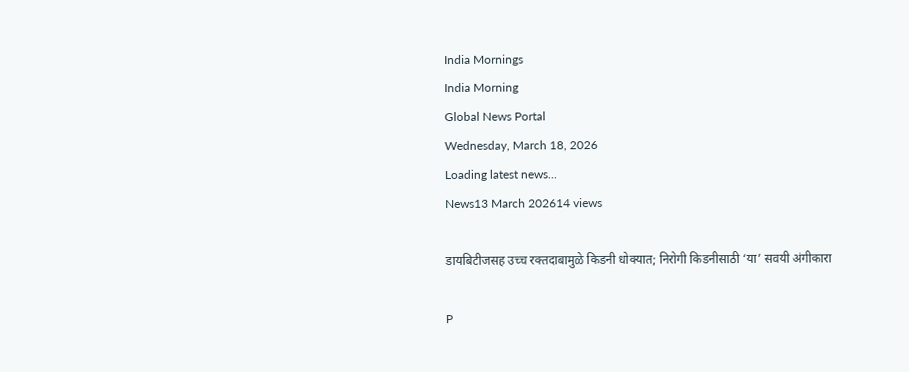India Mornings
India Morning
Global News Portal
Wednesday, March 18, 2026
Loading latest news...
News13 March 202614 views

डायबिटीजसह उच्च रक्तदाबामुळे किडनी धोक्यात; निरोगी किडनीसाठी ‘या’ सवयी अंगीकारा

P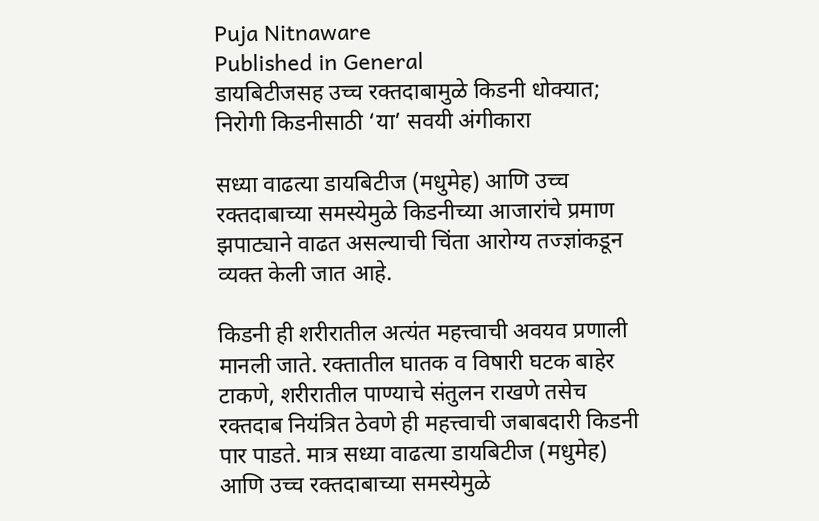Puja Nitnaware
Published in General
डायबिटीजसह उच्च रक्तदाबामुळे किडनी धोक्यात; निरोगी किडनीसाठी ‘या’ सवयी अंगीकारा

सध्या वाढत्या डायबिटीज (मधुमेह) आणि उच्च रक्तदाबाच्या समस्येमुळे किडनीच्या आजारांचे प्रमाण झपाट्याने वाढत असल्याची चिंता आरोग्य तज्ज्ञांकडून व्यक्त केली जात आहे.

किडनी ही शरीरातील अत्यंत महत्त्वाची अवयव प्रणाली मानली जाते. रक्तातील घातक व विषारी घटक बाहेर टाकणे, शरीरातील पाण्याचे संतुलन राखणे तसेच रक्तदाब नियंत्रित ठेवणे ही महत्त्वाची जबाबदारी किडनी पार पाडते. मात्र सध्या वाढत्या डायबिटीज (मधुमेह) आणि उच्च रक्तदाबाच्या समस्येमुळे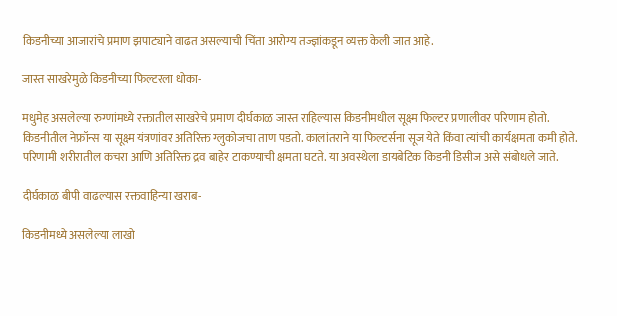किडनीच्या आजारांचे प्रमाण झपाट्याने वाढत असल्याची चिंता आरोग्य तज्ज्ञांकडून व्यक्त केली जात आहे.

जास्त साखरेमुळे किडनीच्या फिल्टरला धोका-

मधुमेह असलेल्या रुग्णांमध्ये रक्तातील साखरेचे प्रमाण दीर्घकाळ जास्त राहिल्यास किडनीमधील सूक्ष्म फिल्टर प्रणालीवर परिणाम होतो. किडनीतील नेफ्रॉन्स या सूक्ष्म यंत्रणांवर अतिरिक्त ग्लुकोजचा ताण पडतो. कालांतराने या फिल्टर्सना सूज येते किंवा त्यांची कार्यक्षमता कमी होते. परिणामी शरीरातील कचरा आणि अतिरिक्त द्रव बाहेर टाकण्याची क्षमता घटते. या अवस्थेला डायबेटिक किडनी डिसीज असे संबोधले जाते.

दीर्घकाळ बीपी वाढल्यास रक्तवाहिन्या खराब-

किडनीमध्ये असलेल्या लाखो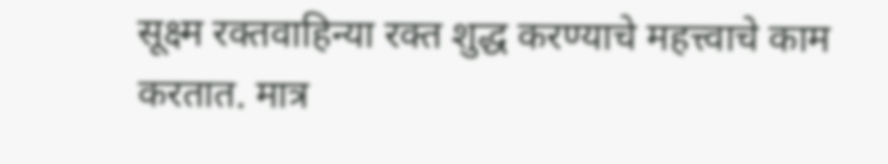सूक्ष्म रक्तवाहिन्या रक्त शुद्ध करण्याचे महत्त्वाचे काम करतात. मात्र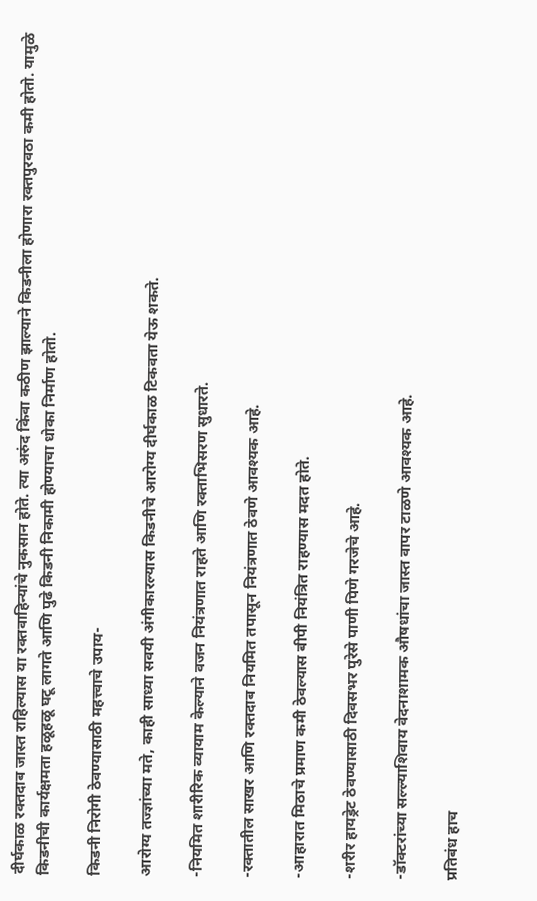दीर्घकाळ रक्तदाब जास्त राहिल्यास या रक्तवाहिन्यांचे नुकसान होते. त्या अरुंद किंवा कठीण झाल्याने किडनीला होणारा रक्तपुरवठा कमी होतो. यामुळे किडनीची कार्यक्षमता हळूहळू घटू लागते आणि पुढे किडनी निकामी होण्याचा धोका निर्माण होतो.

किडनी निरोगी ठेवण्यासाठी महत्त्वाचे उपाय-

आरोग्य तज्ज्ञांच्या मते, काही साध्या सवयी अंगीकारल्यास किडनीचे आरोग्य दीर्घकाळ टिकवता येऊ शकते.

-नियमित शारीरिक व्यायाम केल्याने वजन नियंत्रणात राहते आणि रक्ताभिसरण सुधारते.

-रक्तातील साखर आणि रक्तदाब नियमित तपासून नियंत्रणात ठेवणे आवश्यक आहे.

-आहारात मिठाचे प्रमाण कमी ठेवल्यास बीपी नियंत्रित राहण्यास मदत होते.

-शरीर हायड्रेट ठेवण्यासाठी दिवसभर पुरेसे पाणी पिणे गरजेचे आहे.

-डॉक्टरांच्या सल्ल्याशिवाय वेदनाशामक औषधांचा जास्त वापर टाळणे आवश्यक आहे.

प्रतिबंध हाच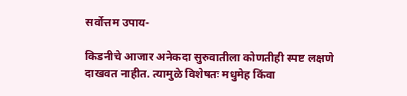सर्वोत्तम उपाय-

किडनीचे आजार अनेकदा सुरुवातीला कोणतीही स्पष्ट लक्षणे दाखवत नाहीत. त्यामुळे विशेषतः मधुमेह किंवा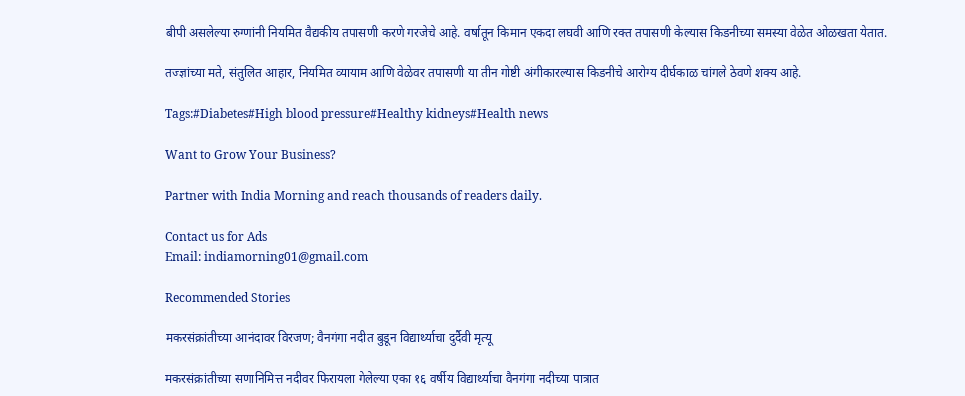बीपी असलेल्या रुग्णांनी नियमित वैद्यकीय तपासणी करणे गरजेचे आहे. वर्षातून किमान एकदा लघवी आणि रक्त तपासणी केल्यास किडनीच्या समस्या वेळेत ओळखता येतात.

तज्ज्ञांच्या मते, संतुलित आहार, नियमित व्यायाम आणि वेळेवर तपासणी या तीन गोष्टी अंगीकारल्यास किडनीचे आरोग्य दीर्घकाळ चांगले ठेवणे शक्य आहे.

Tags:#Diabetes#High blood pressure#Healthy kidneys#Health news

Want to Grow Your Business?

Partner with India Morning and reach thousands of readers daily.

Contact us for Ads
Email: indiamorning01@gmail.com

Recommended Stories

मकरसंक्रांतीच्या आनंदावर विरजण; वैनगंगा नदीत बुडून विद्यार्थ्याचा दुर्दैवी मृत्यू

मकरसंक्रांतीच्या सणानिमित्त नदीवर फिरायला गेलेल्या एका १६ वर्षीय विद्यार्थ्याचा वैनगंगा नदीच्या पात्रात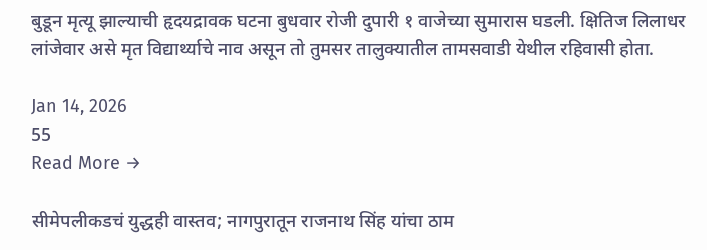बुडून मृत्यू झाल्याची हृदयद्रावक घटना बुधवार रोजी दुपारी १ वाजेच्या सुमारास घडली. क्षितिज लिलाधर लांजेवार असे मृत विद्यार्थ्याचे नाव असून तो तुमसर तालुक्यातील तामसवाडी येथील रहिवासी होता.

Jan 14, 2026
55
Read More →

सीमेपलीकडचं युद्धही वास्तव; नागपुरातून राजनाथ सिंह यांचा ठाम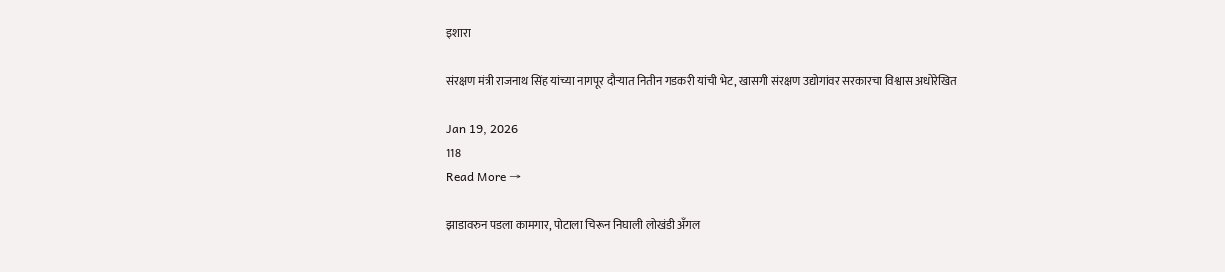इशारा

संरक्षण मंत्री राजनाथ सिंह यांच्या नागपूर दौऱ्यात नितीन गडकरी यांची भेट, खासगी संरक्षण उद्योगांवर सरकारचा विश्वास अधोरेखित

Jan 19, 2026
118
Read More →

झाडावरुन पडला कामगार, पोटाला चिरून निघाली लोखंडी अँगल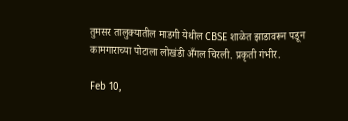तुमसर तालुक्यातील माडगी येथील CBSE शाळेत झाडावरून पडून कामगाराच्या पोटाला लोखंडी अँगल चिरली. प्रकृती गंभीर.

Feb 10,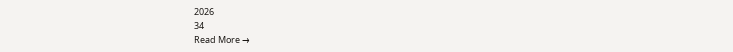2026
34
Read More →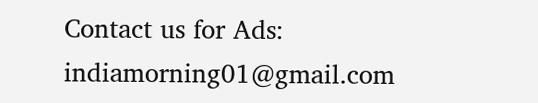Contact us for Ads: indiamorning01@gmail.com